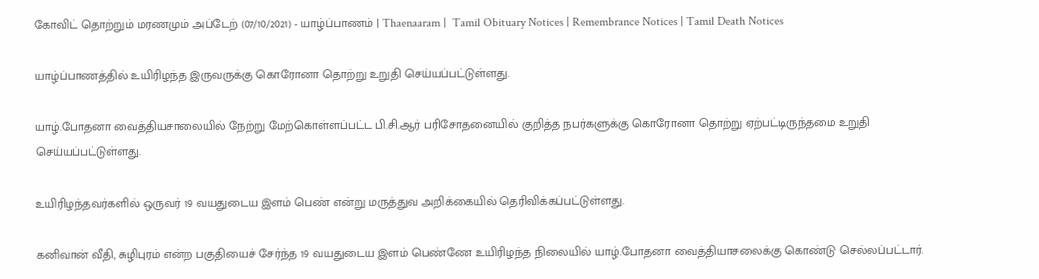கோவிட் தொற்றும் மரணமும் அப்டேற் (07/10/2021) - யாழ்ப்பாணம் | Thaenaaram |  Tamil Obituary Notices | Remembrance Notices | Tamil Death Notices

யாழ்ப்பாணத்தில் உயிரிழந்த இருவருக்கு கொரோனா தொற்று உறுதி செய்யப்பட்டுள்ளது.

யாழ்.போதனா வைத்தியசாலையில் நேற்று மேற்கொள்ளப்பட்ட பி.சி.ஆர் பரிசோதனையில் குறித்த நபர்களுக்கு கொரோனா தொற்று ஏற்பட்டிருந்தமை உறுதி செய்யப்பட்டுள்ளது.

உயிரிழந்தவர்களில் ஒருவர் 19 வயதுடைய இளம் பெண் என்று மருத்துவ அறிக்கையில் தெரிவிக்கப்பட்டுள்ளது.

கனிவான் வீதி, சுழிபுரம் என்ற பகுதியைச் சேர்ந்த 19 வயதுடைய இளம் பெண்ணே உயிரிழந்த நிலையில் யாழ்.போதனா வைத்தியாசலைக்கு கொண்டு செல்லப்பட்டார்.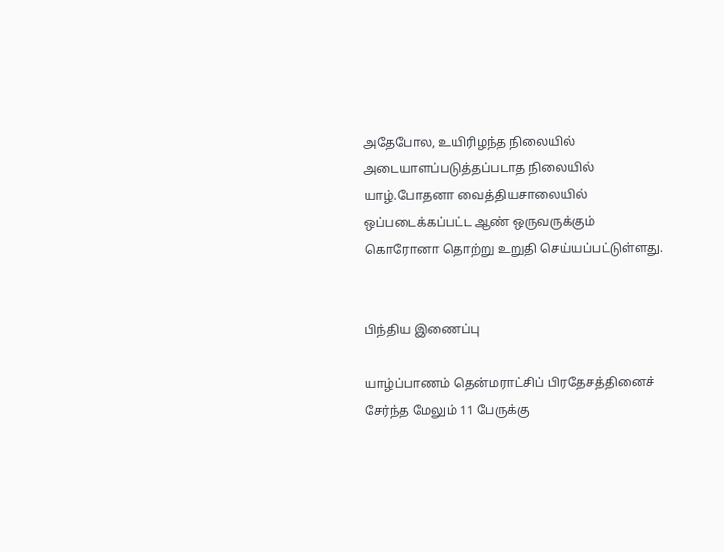அதேபோல, உயிரிழந்த நிலையில் அடையாளப்படுத்தப்படாத நிலையில் யாழ்.போதனா வைத்தியசாலையில் ஒப்படைக்கப்பட்ட ஆண் ஒருவருக்கும் கொரோனா தொற்று உறுதி செய்யப்பட்டுள்ளது.


பிந்திய இணைப்பு

யாழ்ப்பாணம் தென்மராட்சிப் பிரதேசத்தினைச் சேர்ந்த மேலும் 11 பேருக்கு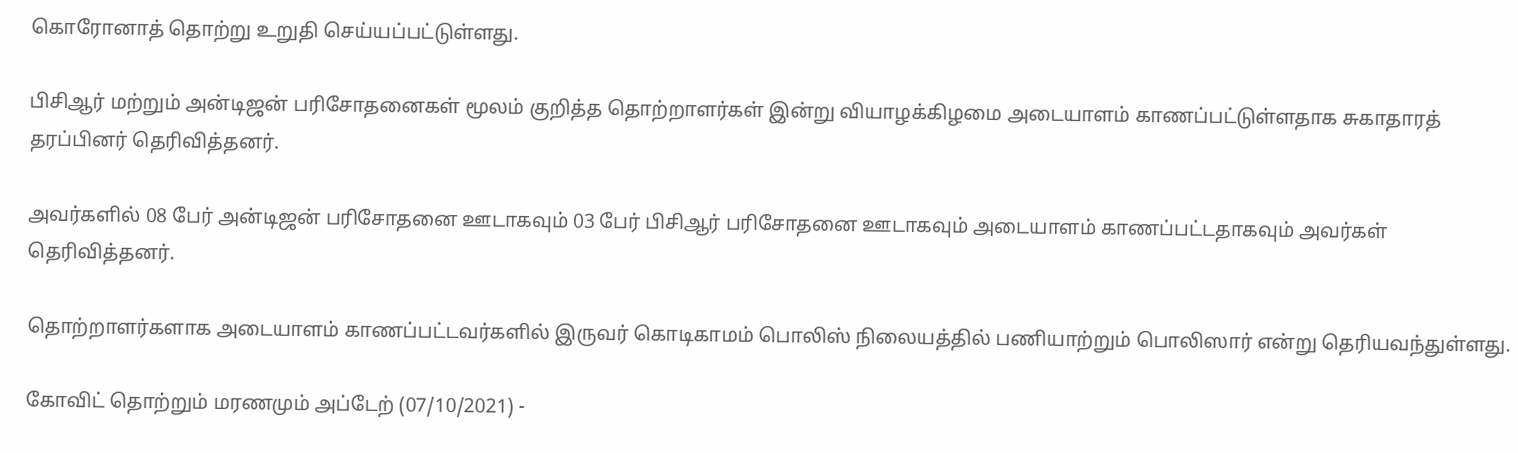கொரோனாத் தொற்று உறுதி செய்யப்பட்டுள்ளது.

பிசிஆர் மற்றும் அன்டிஜன் பரிசோதனைகள் மூலம் குறித்த தொற்றாளர்கள் இன்று வியாழக்கிழமை அடையாளம் காணப்பட்டுள்ளதாக சுகாதாரத் தரப்பினர் தெரிவித்தனர்.

அவர்களில் 08 பேர் அன்டிஜன் பரிசோதனை ஊடாகவும் 03 பேர் பிசிஆர் பரிசோதனை ஊடாகவும் அடையாளம் காணப்பட்டதாகவும் அவர்கள் தெரிவித்தனர்.

தொற்றாளர்களாக அடையாளம் காணப்பட்டவர்களில் இருவர் கொடிகாமம் பொலிஸ் நிலையத்தில் பணியாற்றும் பொலிஸார் என்று தெரியவந்துள்ளது.

கோவிட் தொற்றும் மரணமும் அப்டேற் (07/10/2021) -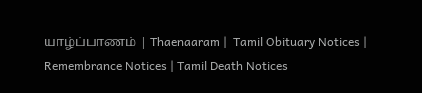யாழ்ப்பாணம் | Thaenaaram |  Tamil Obituary Notices | Remembrance Notices | Tamil Death Notices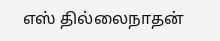எஸ் தில்லைநாதன்